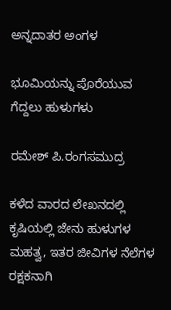ಅನ್ನದಾತರ ಅಂಗಳ

ಭೂಮಿಯನ್ನು ಪೊರೆಯುವ ಗೆದ್ದಲು ಹುಳುಗಳು

ರಮೇಶ್ ಪಿ.ರಂಗಸಮುದ್ರ

ಕಳೆದ ವಾರದ ಲೇಖನದಲ್ಲಿ ಕೃಷಿಯಲ್ಲಿ ಜೇನು ಹುಳುಗಳ ಮಹತ್ವ, ಇತರ ಜೀವಿಗಳ ನೆಲೆಗಳ ರಕ್ಷಕನಾಗಿ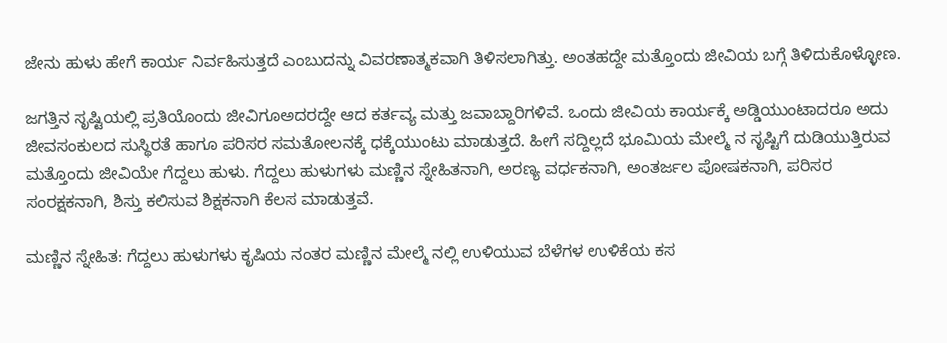ಜೇನು ಹುಳು ಹೇಗೆ ಕಾರ್ಯ ನಿರ್ವಹಿಸುತ್ತದೆ ಎಂಬುದನ್ನು ವಿವರಣಾತ್ಮಕವಾಗಿ ತಿಳಿಸಲಾಗಿತ್ತು. ಅಂತಹದ್ದೇ ಮತ್ತೊಂದು ಜೀವಿಯ ಬಗ್ಗೆ ತಿಳಿದುಕೊಳ್ಳೋಣ.

ಜಗತ್ತಿನ ಸೃಷ್ಟಿಯಲ್ಲಿ ಪ್ರತಿಯೊಂದು ಜೀವಿಗೂಅದರದ್ದೇ ಆದ ಕರ್ತವ್ಯ ಮತ್ತು ಜವಾಬ್ದಾರಿಗಳಿವೆ. ಒಂದು ಜೀವಿಯ ಕಾರ್ಯಕ್ಕೆ ಅಡ್ಡಿಯುಂಟಾದರೂ ಅದು ಜೀವಸಂಕುಲದ ಸುಸ್ಥಿರತೆ ಹಾಗೂ ಪರಿಸರ ಸಮತೋಲನಕ್ಕೆ ಧಕ್ಕೆಯುಂಟು ಮಾಡುತ್ತದೆ. ಹೀಗೆ ಸದ್ದಿಲ್ಲದೆ ಭೂಮಿಯ ಮೇಲ್ಮೆ ನ ಸೃಷ್ಟಿಗೆ ದುಡಿಯುತ್ತಿರುವ ಮತ್ತೊಂದು ಜೀವಿಯೇ ಗೆದ್ದಲು ಹುಳು. ಗೆದ್ದಲು ಹುಳುಗಳು ಮಣ್ಣಿನ ಸ್ನೇಹಿತನಾಗಿ, ಅರಣ್ಯ ವರ್ಧಕನಾಗಿ, ಅಂತರ್ಜಲ ಪೋಷಕನಾಗಿ, ಪರಿಸರ ಸಂರಕ್ಷಕನಾಗಿ, ಶಿಸ್ತು ಕಲಿಸುವ ಶಿಕ್ಷಕನಾಗಿ ಕೆಲಸ ಮಾಡುತ್ತವೆ.

ಮಣ್ಣಿನ ಸ್ನೇಹಿತ: ಗೆದ್ದಲು ಹುಳುಗಳು ಕೃಷಿಯ ನಂತರ ಮಣ್ಣಿನ ಮೇಲ್ಮೆ ನಲ್ಲಿ ಉಳಿಯುವ ಬೆಳೆಗಳ ಉಳಿಕೆಯ ಕಸ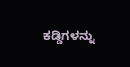ಕಡ್ಡಿಗಳನ್ನು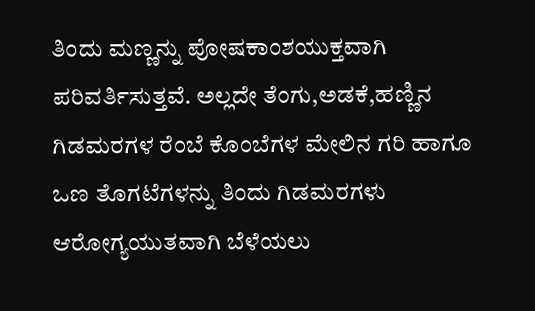ತಿಂದು ಮಣ್ಣನ್ನು ಪೋಷಕಾಂಶಯುಕ್ತವಾಗಿ ಪರಿವರ್ತಿಸುತ್ತವೆ. ಅಲ್ಲದೇ ತೆಂಗು,ಅಡಕೆ,ಹಣ್ಣಿನ ಗಿಡಮರಗಳ ರೆಂಬೆ ಕೊಂಬೆಗಳ ಮೇಲಿನ ಗರಿ ಹಾಗೂ ಒಣ ತೊಗಟೆಗಳನ್ನು ತಿಂದು ಗಿಡಮರಗಳು ಆರೋಗ್ಯಯುತವಾಗಿ ಬೆಳೆಯಲು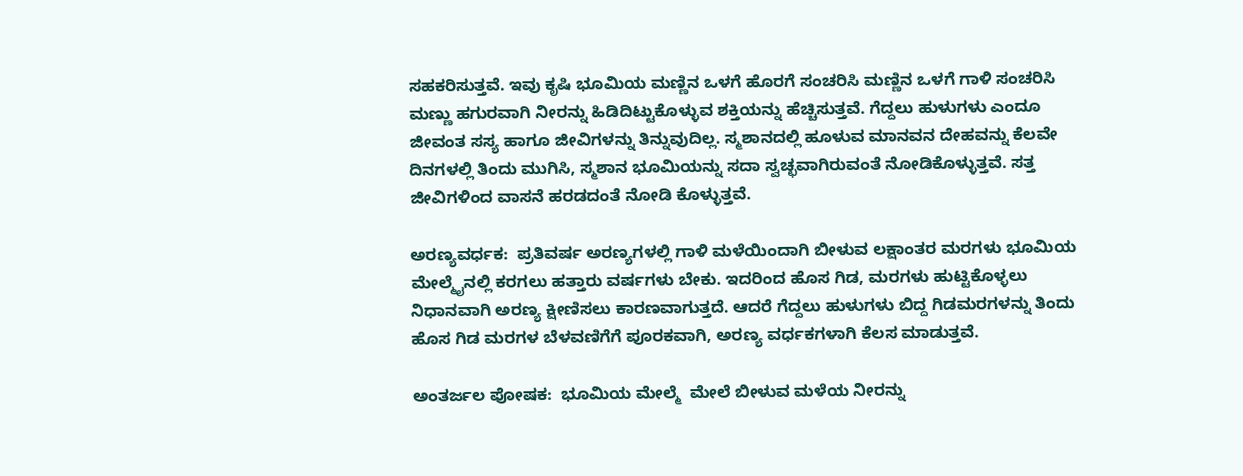ಸಹಕರಿಸುತ್ತವೆ. ಇವು ಕೃಷಿ ಭೂಮಿಯ ಮಣ್ಣಿನ ಒಳಗೆ ಹೊರಗೆ ಸಂಚರಿಸಿ ಮಣ್ಣಿನ ಒಳಗೆ ಗಾಳಿ ಸಂಚರಿಸಿ ಮಣ್ಣು ಹಗುರವಾಗಿ ನೀರನ್ನು ಹಿಡಿದಿಟ್ಟುಕೊಳ್ಳುವ ಶಕ್ತಿಯನ್ನು ಹೆಚ್ಚಿಸುತ್ತವೆ. ಗೆದ್ದಲು ಹುಳುಗಳು ಎಂದೂ ಜೀವಂತ ಸಸ್ಯ ಹಾಗೂ ಜೀವಿಗಳನ್ನು ತಿನ್ನುವುದಿಲ್ಲ. ಸ್ಮಶಾನದಲ್ಲಿ ಹೂಳುವ ಮಾನವನ ದೇಹವನ್ನು ಕೆಲವೇ ದಿನಗಳಲ್ಲಿ ತಿಂದು ಮುಗಿಸಿ, ಸ್ಮಶಾನ ಭೂಮಿಯನ್ನು ಸದಾ ಸ್ವಚ್ಛವಾಗಿರುವಂತೆ ನೋಡಿಕೊಳ್ಳುತ್ತವೆ. ಸತ್ತ ಜೀವಿಗಳಿಂದ ವಾಸನೆ ಹರಡದಂತೆ ನೋಡಿ ಕೊಳ್ಳುತ್ತವೆ.

ಅರಣ್ಯವರ್ಧಕ:  ಪ್ರತಿವರ್ಷ ಅರಣ್ಯಗಳಲ್ಲಿ ಗಾಳಿ ಮಳೆಯಿಂದಾಗಿ ಬೀಳುವ ಲಕ್ಷಾಂತರ ಮರಗಳು ಭೂಮಿಯ ಮೇಲ್ಮೈನಲ್ಲಿ ಕರಗಲು ಹತ್ತಾರು ವರ್ಷಗಳು ಬೇಕು. ಇದರಿಂದ ಹೊಸ ಗಿಡ, ಮರಗಳು ಹುಟ್ಟಿಕೊಳ್ಳಲು ನಿಧಾನವಾಗಿ ಅರಣ್ಯ ಕ್ಷೀಣಿಸಲು ಕಾರಣವಾಗುತ್ತದೆ. ಆದರೆ ಗೆದ್ದಲು ಹುಳುಗಳು ಬಿದ್ದ ಗಿಡಮರಗಳನ್ನು ತಿಂದು ಹೊಸ ಗಿಡ ಮರಗಳ ಬೆಳವಣಿಗೆಗೆ ಪೂರಕವಾಗಿ, ಅರಣ್ಯ ವರ್ಧಕಗಳಾಗಿ ಕೆಲಸ ಮಾಡುತ್ತವೆ.

ಅಂತರ್ಜಲ ಪೋಷಕ:  ಭೂಮಿಯ ಮೇಲ್ಮೆ  ಮೇಲೆ ಬೀಳುವ ಮಳೆಯ ನೀರನ್ನು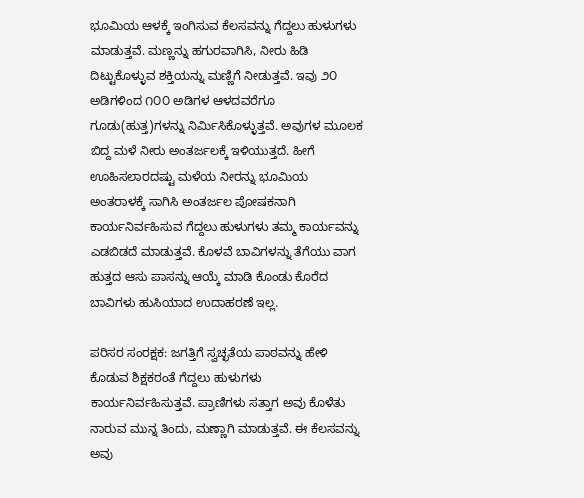ಭೂಮಿಯ ಆಳಕ್ಕೆ ಇಂಗಿಸುವ ಕೆಲಸವನ್ನು ಗೆದ್ದಲು ಹುಳುಗಳು ಮಾಡುತ್ತವೆ. ಮಣ್ಣನ್ನು ಹಗುರವಾಗಿಸಿ, ನೀರು ಹಿಡಿ ದಿಟ್ಟುಕೊಳ್ಳುವ ಶಕ್ತಿಯನ್ನು ಮಣ್ಣಿಗೆ ನೀಡುತ್ತವೆ. ಇವು ೨೦ ಅಡಿಗಳಿಂದ ೧೦೦ ಅಡಿಗಳ ಆಳದವರೆಗೂ ಗೂಡು(ಹುತ್ತ)ಗಳನ್ನು ನಿರ್ಮಿಸಿಕೊಳ್ಳುತ್ತವೆ. ಅವುಗಳ ಮೂಲಕ ಬಿದ್ದ ಮಳೆ ನೀರು ಅಂತರ್ಜಲಕ್ಕೆ ಇಳಿಯುತ್ತದೆ. ಹೀಗೆ ಊಹಿಸಲಾರದಷ್ಟು ಮಳೆಯ ನೀರನ್ನು ಭೂಮಿಯ ಅಂತರಾಳಕ್ಕೆ ಸಾಗಿಸಿ ಅಂತರ್ಜಲ ಪೋಷಕನಾಗಿ ಕಾರ್ಯನಿರ್ವಹಿಸುವ ಗೆದ್ದಲು ಹುಳುಗಳು ತಮ್ಮ ಕಾರ್ಯವನ್ನು ಎಡಬಿಡದೆ ಮಾಡುತ್ತವೆ. ಕೊಳವೆ ಬಾವಿಗಳನ್ನು ತೆಗೆಯು ವಾಗ ಹುತ್ತದ ಆಸು ಪಾಸನ್ನು ಆಯ್ಕೆ ಮಾಡಿ ಕೊಂಡು ಕೊರೆದ ಬಾವಿಗಳು ಹುಸಿಯಾದ ಉದಾಹರಣೆ ಇಲ್ಲ.

ಪರಿಸರ ಸಂರಕ್ಷಕ: ಜಗತ್ತಿಗೆ ಸ್ವಚ್ಛತೆಯ ಪಾಠವನ್ನು ಹೇಳಿ ಕೊಡುವ ಶಿಕ್ಷಕರಂತೆ ಗೆದ್ದಲು ಹುಳುಗಳು ಕಾರ್ಯನಿರ್ವಹಿಸುತ್ತವೆ. ಪ್ರಾಣಿಗಳು ಸತ್ತಾಗ ಅವು ಕೊಳೆತು ನಾರುವ ಮುನ್ನ ತಿಂದು, ಮಣ್ಣಾಗಿ ಮಾಡುತ್ತವೆ. ಈ ಕೆಲಸವನ್ನು ಅವು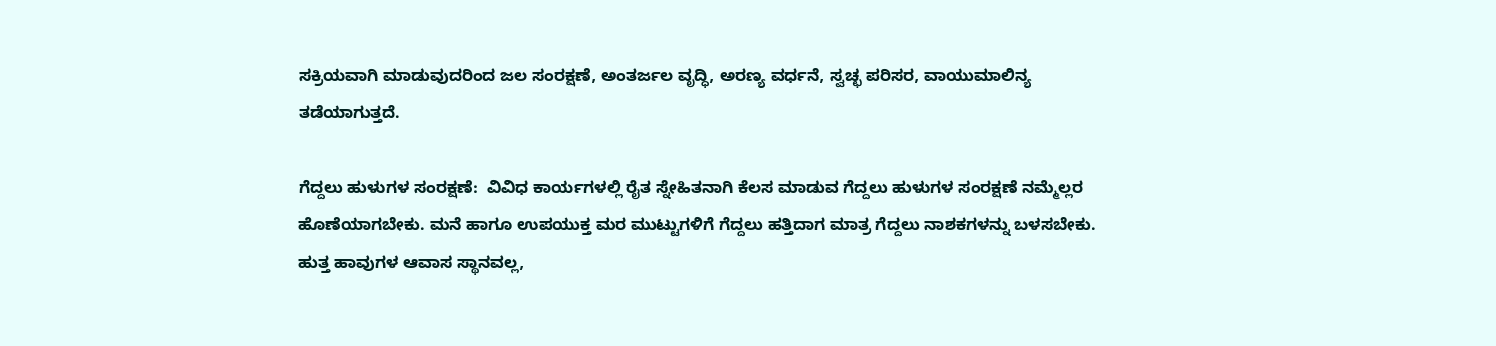ಸಕ್ರಿಯವಾಗಿ ಮಾಡುವುದರಿಂದ ಜಲ ಸಂರಕ್ಷಣೆ, ಅಂತರ್ಜಲ ವೃದ್ಧಿ, ಅರಣ್ಯ ವರ್ಧನೆ, ಸ್ವಚ್ಛ ಪರಿಸರ, ವಾಯುಮಾಲಿನ್ಯ ತಡೆಯಾಗುತ್ತದೆ.

ಗೆದ್ದಲು ಹುಳುಗಳ ಸಂರಕ್ಷಣೆ:  ವಿವಿಧ ಕಾರ್ಯಗಳಲ್ಲಿ ರೈತ ಸ್ನೇಹಿತನಾಗಿ ಕೆಲಸ ಮಾಡುವ ಗೆದ್ದಲು ಹುಳುಗಳ ಸಂರಕ್ಷಣೆ ನಮ್ಮೆಲ್ಲರ ಹೊಣೆಯಾಗಬೇಕು. ಮನೆ ಹಾಗೂ ಉಪಯುಕ್ತ ಮರ ಮುಟ್ಟುಗಳಿಗೆ ಗೆದ್ದಲು ಹತ್ತಿದಾಗ ಮಾತ್ರ ಗೆದ್ದಲು ನಾಶಕಗಳನ್ನು ಬಳಸಬೇಕು. ಹುತ್ತ ಹಾವುಗಳ ಆವಾಸ ಸ್ಥಾನವಲ್ಲ,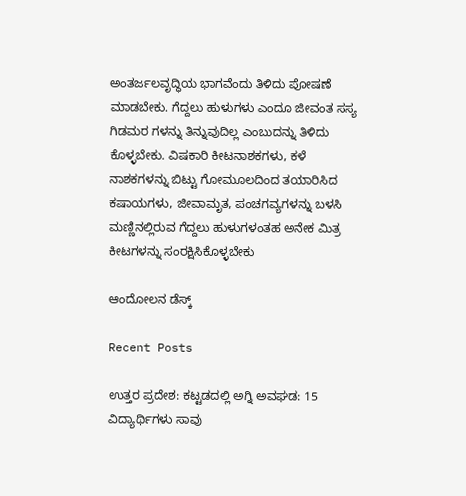ಅಂತರ್ಜಲವೃದ್ಧಿಯ ಭಾಗವೆಂದು ತಿಳಿದು ಪೋಷಣೆ ಮಾಡಬೇಕು. ಗೆದ್ದಲು ಹುಳುಗಳು ಎಂದೂ ಜೀವಂತ ಸಸ್ಯ ಗಿಡಮರ ಗಳನ್ನು ತಿನ್ನುವುದಿಲ್ಲ ಎಂಬುದನ್ನು ತಿಳಿದು ಕೊಳ್ಳಬೇಕು. ವಿಷಕಾರಿ ಕೀಟನಾಶಕಗಳು, ಕಳೆ ನಾಶಕಗಳನ್ನು ಬಿಟ್ಟು ಗೋಮೂಲದಿಂದ ತಯಾರಿಸಿದ ಕಷಾಯಗಳು, ಜೀವಾಮೃತ, ಪಂಚಗವ್ಯಗಳನ್ನು ಬಳಸಿ ಮಣ್ಣಿನಲ್ಲಿರುವ ಗೆದ್ದಲು ಹುಳುಗಳಂತಹ ಅನೇಕ ಮಿತ್ರ ಕೀಟಗಳನ್ನು ಸಂರಕ್ಷಿಸಿಕೊಳ್ಳಬೇಕು

ಆಂದೋಲನ ಡೆಸ್ಕ್

Recent Posts

ಉತ್ತರ ಪ್ರದೇಶ: ಕಟ್ಟಡದಲ್ಲಿ ಅಗ್ನಿ ಅವಘಡ: 15 ವಿದ್ಯಾರ್ಥಿಗಳು ಸಾವು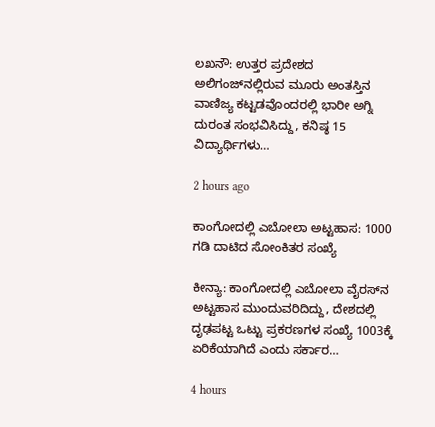ಲಖನೌ: ಉತ್ತರ ಪ್ರದೇಶದ ಅಲಿಗಂಜ್‌ನಲ್ಲಿರುವ ಮೂರು ಅಂತಸ್ತಿನ ವಾಣಿಜ್ಯ ಕಟ್ಟಡವೊಂದರಲ್ಲಿ ಭಾರೀ ಅಗ್ನಿ ದುರಂತ ಸಂಭವಿಸಿದ್ದು, ಕನಿಷ್ಠ 15 ವಿದ್ಯಾರ್ಥಿಗಳು…

2 hours ago

ಕಾಂಗೋದಲ್ಲಿ ಎಬೋಲಾ ಅಟ್ಟಹಾಸ: 1000 ಗಡಿ ದಾಟಿದ ಸೋಂಕಿತರ ಸಂಖ್ಯೆ

ಕೀನ್ಯಾ: ಕಾಂಗೋದಲ್ಲಿ ಎಬೋಲಾ ವೈರಸ್‌ನ ಅಟ್ಟಹಾಸ ಮುಂದುವರಿದಿದ್ದು, ದೇಶದಲ್ಲಿ ದೃಢಪಟ್ಟ ಒಟ್ಟು ಪ್ರಕರಣಗಳ ಸಂಖ್ಯೆ 1003ಕ್ಕೆ ಏರಿಕೆಯಾಗಿದೆ ಎಂದು ಸರ್ಕಾರ…

4 hours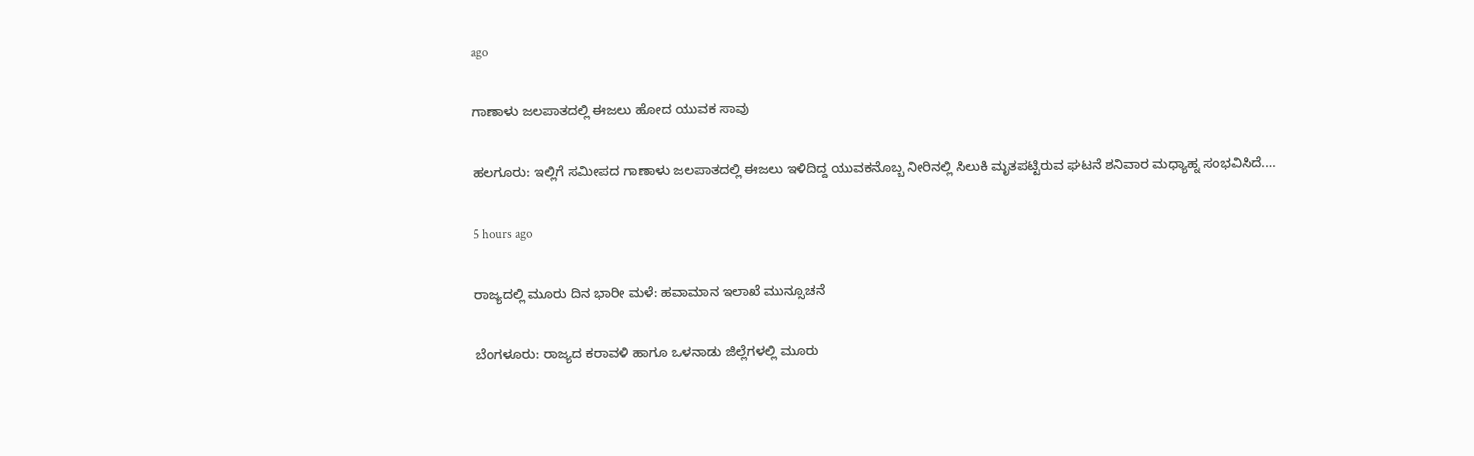ago

ಗಾಣಾಳು ಜಲಪಾತದಲ್ಲಿ ಈಜಲು ಹೋದ ಯುವಕ ಸಾವು

ಹಲಗೂರು: ಇಲ್ಲಿಗೆ ಸಮೀಪದ ಗಾಣಾಳು ಜಲಪಾತದಲ್ಲಿ ಈಜಲು ಇಳಿದಿದ್ದ ಯುವಕನೊಬ್ಬ ನೀರಿನಲ್ಲಿ ಸಿಲುಕಿ ಮೃತಪಟ್ಟಿರುವ ಘಟನೆ ಶನಿವಾರ ಮಧ್ಯಾಹ್ನ ಸಂಭವಿಸಿದೆ.…

5 hours ago

ರಾಜ್ಯದಲ್ಲಿ ಮೂರು ದಿನ ಭಾರೀ ಮಳೆ: ಹವಾಮಾನ ಇಲಾಖೆ ಮುನ್ಸೂಚನೆ

ಬೆಂಗಳೂರು: ರಾಜ್ಯದ ಕರಾವಳಿ ಹಾಗೂ ಒಳನಾಡು ಜಿಲ್ಲೆಗಳಲ್ಲಿ ಮೂರು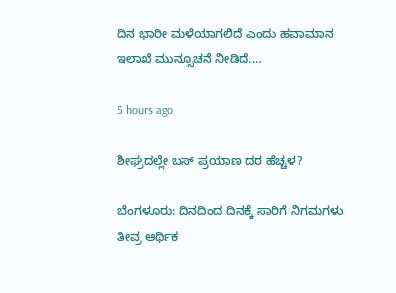ದಿನ ಭಾರೀ ಮಳೆಯಾಗಲಿದೆ ಎಂದು ಹವಾಮಾನ ಇಲಾಖೆ ಮುನ್ಸೂಚನೆ ನೀಡಿದೆ.…

5 hours ago

ಶೀಘ್ರದಲ್ಲೇ ಬಸ್‌ ಪ್ರಯಾಣ ದರ ಹೆಚ್ಚಳ?

ಬೆಂಗಳೂರು: ದಿನದಿಂದ ದಿನಕ್ಕೆ ಸಾರಿಗೆ ನಿಗಮಗಳು ತೀವ್ರ ಆರ್ಥಿಕ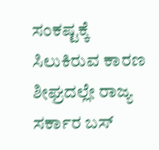ಸಂಕಷ್ಟಕ್ಕೆ ಸಿಲುಕಿರುವ ಕಾರಣ ಶೀಘ್ರದಲ್ಲೇ ರಾಜ್ಯ ಸರ್ಕಾರ ಬಸ್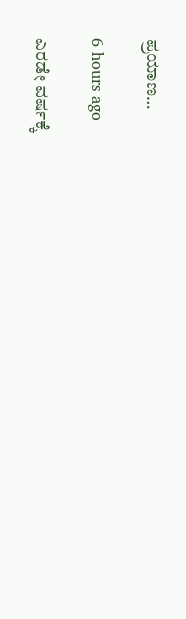ಪ್ರಯಾಣ…

6 hours ago

ಎರಡೇ ವರ್ಷಕ್ಕೆ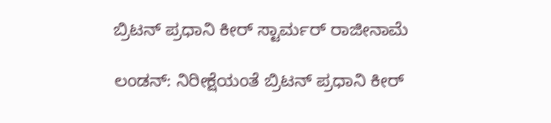ಬ್ರಿಟನ್‌ ಪ್ರಧಾನಿ ಕೀರ್‌ ಸ್ಟಾರ್ಮರ್‌ ರಾಜೀನಾಮೆ

ಲಂಡನ್: ನಿರೀಕ್ಷೆಯಂತೆ ಬ್ರಿಟನ್‌ ಪ್ರಧಾನಿ ಕೀರ್‌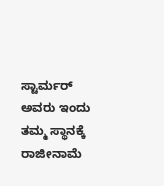ಸ್ಟಾರ್ಮರ್‌ ಅವರು ಇಂದು ತಮ್ಮ ಸ್ಥಾನಕ್ಕೆ ರಾಜೀನಾಮೆ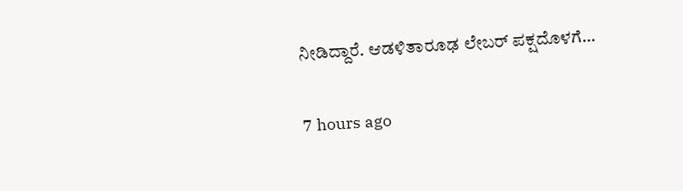ನೀಡಿದ್ದಾರೆ. ಆಡಳಿತಾರೂಢ ಲೇಬರ್‌ ಪಕ್ಷದೊಳಗೆ…

7 hours ago